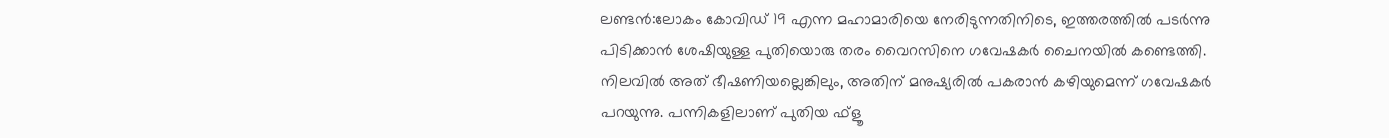ലണ്ടൻ:ലോകം കോവിഡ് 19 എന്ന മഹാമാരിയെ നേരിടുന്നതിനിടെ, ഇത്തരത്തിൽ പടർന്നു പിടിക്കാൻ ശേഷിയുള്ള പുതിയൊരു തരം വൈറസിനെ ഗവേഷകർ ചൈനയിൽ കണ്ടെത്തി. നിലവിൽ അത് ഭീഷണിയല്ലെങ്കിലും, അതിന് മനുഷ്യരിൽ പകരാൻ കഴിയുമെന്ന് ഗവേഷകർ പറയുന്നു. പന്നികളിലാണ് പുതിയ ഫ്ളൂ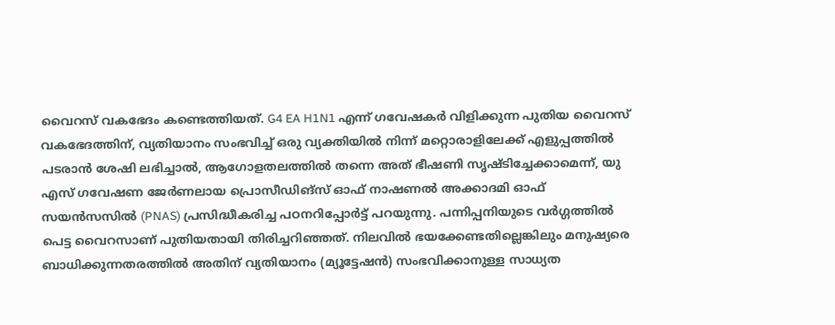വൈറസ് വകഭേദം കണ്ടെത്തിയത്. G4 EA H1N1 എന്ന് ഗവേഷകർ വിളിക്കുന്ന പുതിയ വൈറസ് വകഭേദത്തിന്, വ്യതിയാനം സംഭവിച്ച് ഒരു വ്യക്തിയിൽ നിന്ന് മറ്റൊരാളിലേക്ക് എളുപ്പത്തിൽ പടരാൻ ശേഷി ലഭിച്ചാൽ, ആഗോളതലത്തിൽ തന്നെ അത് ഭീഷണി സൃഷ്ടിച്ചേക്കാമെന്ന്, യു എസ് ഗവേഷണ ജേർണലായ പ്രൊസീഡിങ്സ് ഓഫ് നാഷണൽ അക്കാദമി ഓഫ് സയൻസസിൽ (PNAS) പ്രസിദ്ധീകരിച്ച പഠനറിപ്പോർട്ട് പറയുന്നു. പന്നിപ്പനിയുടെ വർഗ്ഗത്തിൽ പെട്ട വൈറസാണ് പുതിയതായി തിരിച്ചറിഞ്ഞത്. നിലവിൽ ഭയക്കേണ്ടതില്ലെങ്കിലും മനുഷ്യരെ ബാധിക്കുന്നതരത്തിൽ അതിന് വ്യതിയാനം (മ്യൂട്ടേഷൻ) സംഭവിക്കാനുള്ള സാധ്യത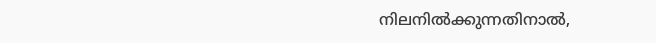നിലനിൽക്കുന്നതിനാൽ,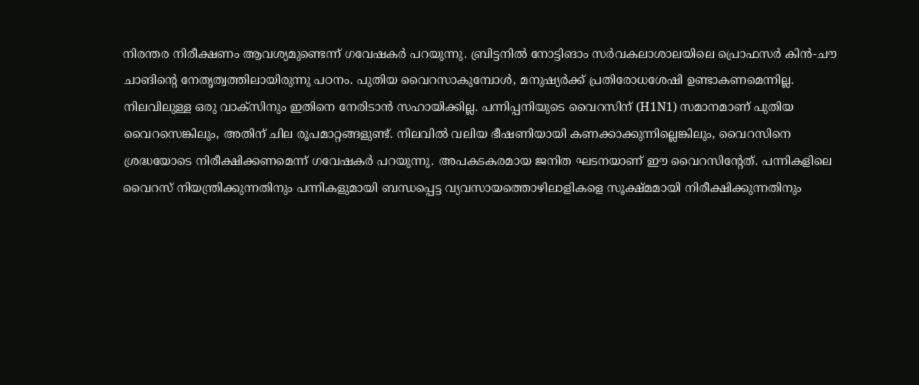നിരന്തര നിരീക്ഷണം ആവശ്യമുണ്ടെന്ന് ഗവേഷകർ പറയുന്നു. ബ്രിട്ടനിൽ നോട്ടിങാം സർവകലാശാലയിലെ പ്രൊഫസർ കിൻ-ചൗ ചാങിന്റെ നേതൃത്വത്തിലായിരുന്നു പഠനം. പുതിയ വൈറസാകുമ്പോൾ, മനുഷ്യർക്ക് പ്രതിരോധശേഷി ഉണ്ടാകണമെന്നില്ല. നിലവിലുള്ള ഒരു വാക്സിനും ഇതിനെ നേരിടാൻ സഹായിക്കില്ല. പന്നിപ്പനിയുടെ വൈറസിന് (H1N1) സമാനമാണ് പുതിയ വൈറസെങ്കിലും, അതിന് ചില രൂപമാറ്റങ്ങളുണ്ട്. നിലവിൽ വലിയ ഭീഷണിയായി കണക്കാക്കുന്നില്ലെങ്കിലും, വൈറസിനെ ശ്രദ്ധയോടെ നിരീക്ഷിക്കണമെന്ന് ഗവേഷകർ പറയുന്നു. അപകടകരമായ ജനിത ഘടനയാണ് ഈ വൈറസിന്റേത്. പന്നികളിലെ വൈറസ് നിയന്ത്രിക്കുന്നതിനും പന്നികളുമായി ബന്ധപ്പെട്ട വ്യവസായത്തൊഴിലാളികളെ സൂക്ഷ്മമായി നിരീക്ഷിക്കുന്നതിനും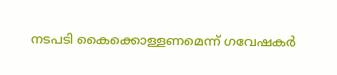നടപടി കൈക്കൊള്ളണമെന്ന് ഗവേഷകർ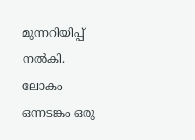മുന്നറിയിപ്പ് നൽകി. ലോകം ഒന്നടങ്കം ഒരു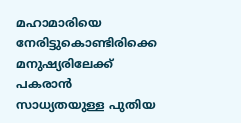മഹാമാരിയെ നേരിട്ടുകൊണ്ടിരിക്കെ മനുഷ്യരിലേക്ക് പകരാൻ സാധ്യതയുള്ള പുതിയ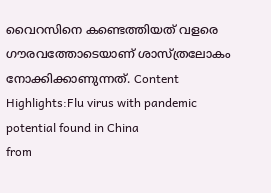വൈറസിനെ കണ്ടെത്തിയത് വളരെ ഗൗരവത്തോടെയാണ് ശാസ്ത്രലോകം നോക്കിക്കാണുന്നത്. Content Highlights:Flu virus with pandemic potential found in China
from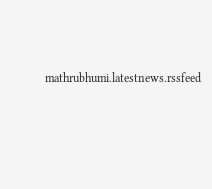mathrubhumi.latestnews.rssfeed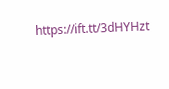https://ift.tt/3dHYHzt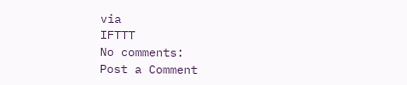via
IFTTT
No comments:
Post a Comment